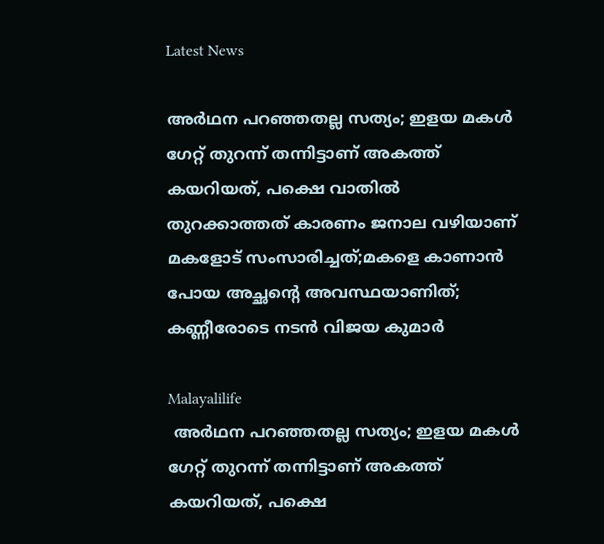Latest News

അര്‍ഥന പറഞ്ഞതല്ല സത്യം; ഇളയ മകള്‍ ഗേറ്റ് തുറന്ന് തന്നിട്ടാണ് അകത്ത് കയറിയത്, പക്ഷെ വാതില്‍ തുറക്കാത്തത് കാരണം ജനാല വഴിയാണ് മകളോട് സംസാരിച്ചത്;മകളെ കാണാന്‍ പോയ അച്ഛന്റെ അവസ്ഥയാണിത്; കണ്ണീരോടെ നടന്‍ വിജയ കുമാര്‍

Malayalilife
 അര്‍ഥന പറഞ്ഞതല്ല സത്യം; ഇളയ മകള്‍ ഗേറ്റ് തുറന്ന് തന്നിട്ടാണ് അകത്ത് കയറിയത്, പക്ഷെ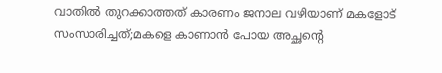വാതില്‍ തുറക്കാത്തത് കാരണം ജനാല വഴിയാണ് മകളോട് സംസാരിച്ചത്;മകളെ കാണാന്‍ പോയ അച്ഛന്റെ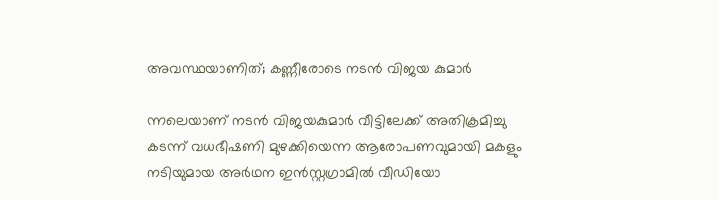അവസ്ഥയാണിത്; കണ്ണീരോടെ നടന്‍ വിജയ കുമാര്‍

ന്നലെയാണ് നടന്‍ വിജയകുമാര്‍ വീട്ടിലേക്ക് അതിക്രമിച്ചു കടന്ന് വധഭീഷണി മുഴക്കിയെന്ന ആരോപണവുമായി മകളും നടിയുമായ അര്‍ഥന ഇന്‍സ്റ്റഗ്രാമില്‍ വീഡിയോ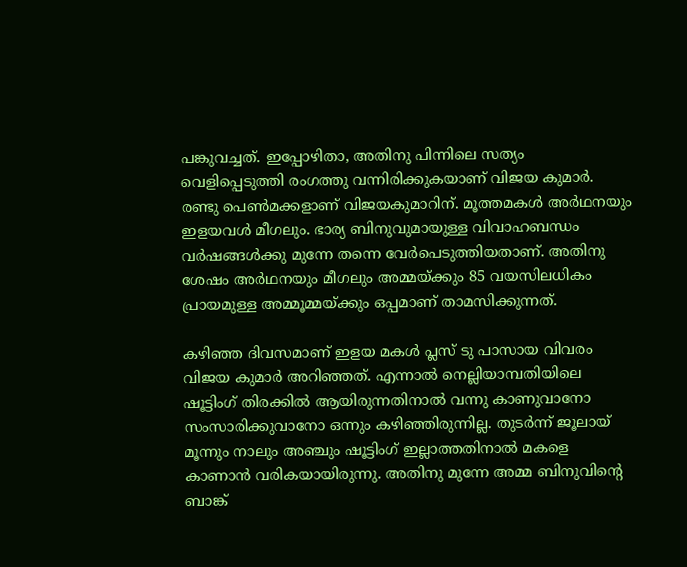പങ്കുവച്ചത്. ഇപ്പോഴിതാ, അതിനു പിന്നിലെ സത്യം വെളിപ്പെടുത്തി രംഗത്തു വന്നിരിക്കുകയാണ് വിജയ കുമാര്‍. രണ്ടു പെണ്‍മക്കളാണ് വിജയകുമാറിന്. മൂത്തമകള്‍ അര്‍ഥനയും ഇളയവള്‍ മീഗലും. ഭാര്യ ബിനുവുമായുള്ള വിവാഹബന്ധം വര്‍ഷങ്ങള്‍ക്കു മുന്നേ തന്നെ വേര്‍പെടുത്തിയതാണ്. അതിനു ശേഷം അര്‍ഥനയും മീഗലും അമ്മയ്ക്കും 85 വയസിലധികം പ്രായമുള്ള അമ്മൂമ്മയ്ക്കും ഒപ്പമാണ് താമസിക്കുന്നത്.

കഴിഞ്ഞ ദിവസമാണ് ഇളയ മകള്‍ പ്ലസ് ടു പാസായ വിവരം വിജയ കുമാര്‍ അറിഞ്ഞത്. എന്നാല്‍ നെല്ലിയാമ്പതിയിലെ ഷൂട്ടിംഗ് തിരക്കില്‍ ആയിരുന്നതിനാല്‍ വന്നു കാണുവാനോ സംസാരിക്കുവാനോ ഒന്നും കഴിഞ്ഞിരുന്നില്ല. തുടര്‍ന്ന് ജൂലായ് മൂന്നും നാലും അഞ്ചും ഷൂട്ടിംഗ് ഇല്ലാത്തതിനാല്‍ മകളെ കാണാന്‍ വരികയായിരുന്നു. അതിനു മുന്നേ അമ്മ ബിനുവിന്റെ ബാങ്ക്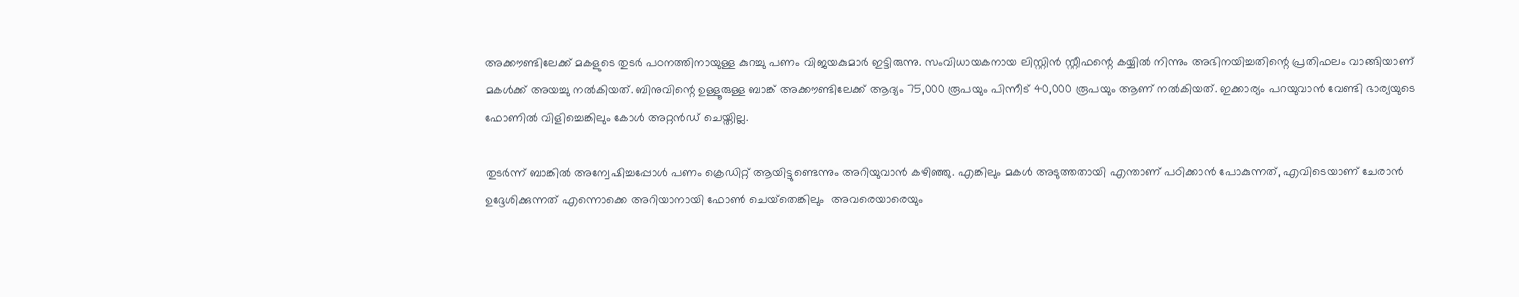അക്കൗണ്ടിലേക്ക് മകളുടെ തുടര്‍ പഠനത്തിനായുള്ള കുറച്ചു പണം വിജയകുമാര്‍ ഇട്ടിരുന്നു. സംവിധായകനായ ലിസ്റ്റിന്‍ സ്റ്റീഫന്റെ കയ്യില്‍ നിന്നും അഭിനയിച്ചതിന്റെ പ്രതിഫലം വാങ്ങിയാണ് മകള്‍ക്ക് അയച്ചു നല്‍കിയത്. ബിനുവിന്റെ ഉള്ളൂരുള്ള ബാങ്ക് അക്കൗണ്ടിലേക്ക് ആദ്യം 75,000 രൂപയും പിന്നീട് 40,000 രൂപയും ആണ് നല്‍കിയത്. ഇക്കാര്യം പറയുവാന്‍ വേണ്ടി ഭാര്യയുടെ ഫോണില്‍ വിളിച്ചെങ്കിലും കോള്‍ അറ്റന്‍ഡ് ചെയ്തില്ല.

തുടര്‍ന്ന് ബാങ്കില്‍ അന്വേഷിച്ചപ്പോള്‍ പണം ക്രെഡിറ്റ് ആയിട്ടുണ്ടെന്നും അറിയുവാന്‍ കഴിഞ്ഞു. എങ്കിലും മകള്‍ അടുത്തതായി എന്താണ് പഠിക്കാന്‍ പോകുന്നത്, എവിടെയാണ് ചേരാന്‍ ഉദ്ദേശിക്കുന്നത് എന്നൊക്കെ അറിയാനായി ഫോണ്‍ ചെയ്‌തെങ്കിലും  അവരെയാരെയും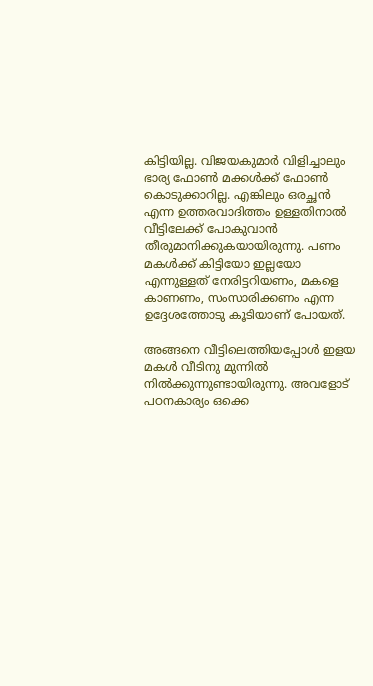കിട്ടിയില്ല. വിജയകുമാര്‍ വിളിച്ചാലും ഭാര്യ ഫോണ്‍ മക്കള്‍ക്ക് ഫോണ്‍ കൊടുക്കാറില്ല. എങ്കിലും ഒരച്ഛന്‍ എന്ന ഉത്തരവാദിത്തം ഉള്ളതിനാല്‍ വീട്ടിലേക്ക് പോകുവാന്‍ തീരുമാനിക്കുകയായിരുന്നു. പണം മകള്‍ക്ക് കിട്ടിയോ ഇല്ലയോ എന്നുള്ളത് നേരിട്ടറിയണം, മകളെ കാണണം, സംസാരിക്കണം എന്ന ഉദ്ദേശത്തോടു കൂടിയാണ് പോയത്.

അങ്ങനെ വീട്ടിലെത്തിയപ്പോള്‍ ഇളയ മകള്‍ വീടിനു മുന്നില്‍ നില്‍ക്കുന്നുണ്ടായിരുന്നു. അവളോട് പഠനകാര്യം ഒക്കെ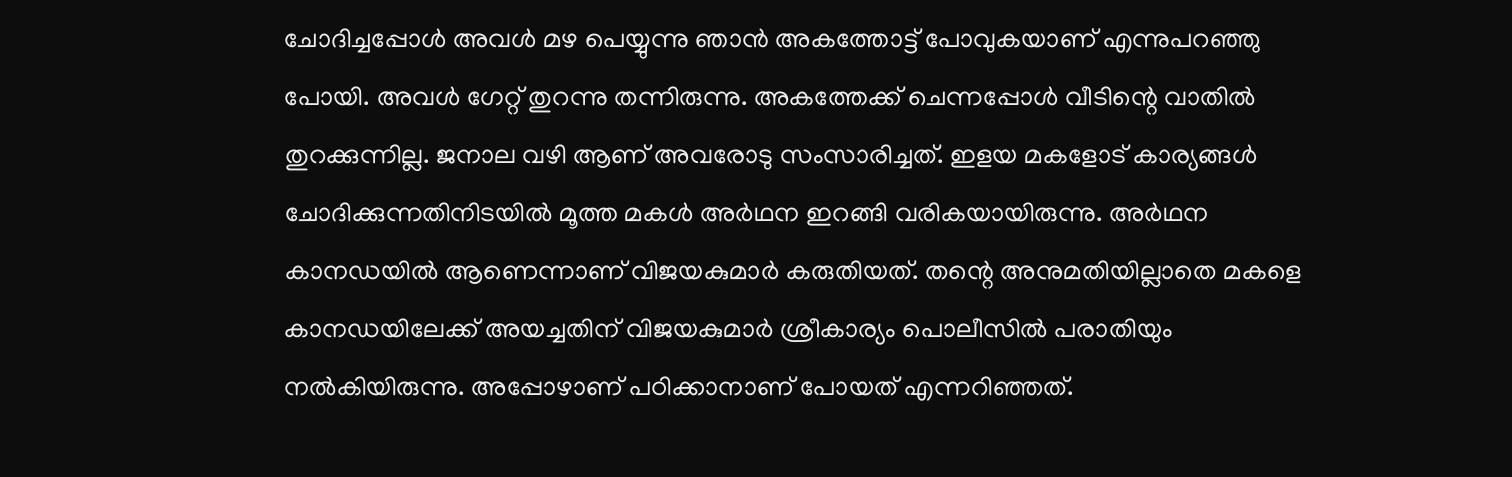ചോദിച്ചപ്പോള്‍ അവള്‍ മഴ പെയ്യുന്നു ഞാന്‍ അകത്തോട്ട് പോവുകയാണ് എന്നുപറഞ്ഞു പോയി. അവള്‍ ഗേറ്റ് തുറന്നു തന്നിരുന്നു. അകത്തേക്ക് ചെന്നപ്പോള്‍ വീടിന്റെ വാതില്‍ തുറക്കുന്നില്ല. ജനാല വഴി ആണ് അവരോടു സംസാരിച്ചത്. ഇളയ മകളോട് കാര്യങ്ങള്‍ ചോദിക്കുന്നതിനിടയില്‍ മൂത്ത മകള്‍ അര്‍ഥന ഇറങ്ങി വരികയായിരുന്നു. അര്‍ഥന കാനഡയില്‍ ആണെന്നാണ് വിജയകുമാര്‍ കരുതിയത്. തന്റെ അനുമതിയില്ലാതെ മകളെ കാനഡയിലേക്ക് അയച്ചതിന് വിജയകുമാര്‍ ശ്രീകാര്യം പൊലീസില്‍ പരാതിയും നല്‍കിയിരുന്നു. അപ്പോഴാണ് പഠിക്കാനാണ് പോയത് എന്നറിഞ്ഞത്.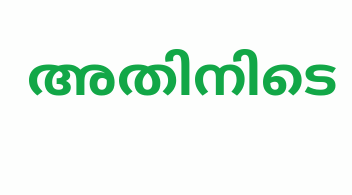അതിനിടെ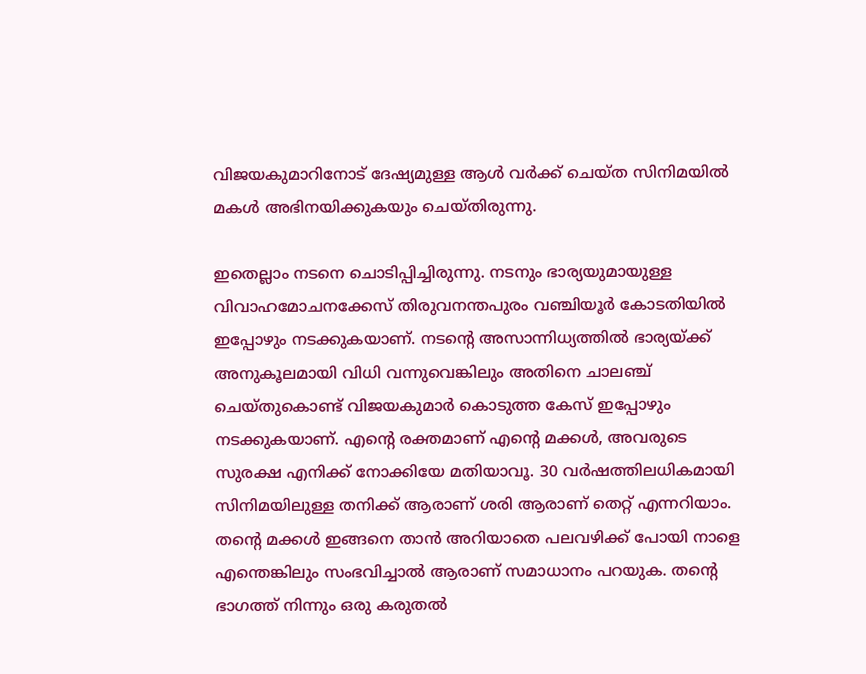വിജയകുമാറിനോട് ദേഷ്യമുള്ള ആള്‍ വര്‍ക്ക് ചെയ്ത സിനിമയില്‍ മകള്‍ അഭിനയിക്കുകയും ചെയ്തിരുന്നു.

ഇതെല്ലാം നടനെ ചൊടിപ്പിച്ചിരുന്നു. നടനും ഭാര്യയുമായുള്ള വിവാഹമോചനക്കേസ് തിരുവനന്തപുരം വഞ്ചിയൂര്‍ കോടതിയില്‍ ഇപ്പോഴും നടക്കുകയാണ്. നടന്റെ അസാന്നിധ്യത്തില്‍ ഭാര്യയ്ക്ക് അനുകൂലമായി വിധി വന്നുവെങ്കിലും അതിനെ ചാലഞ്ച് ചെയ്തുകൊണ്ട് വിജയകുമാര്‍ കൊടുത്ത കേസ് ഇപ്പോഴും നടക്കുകയാണ്. എന്റെ രക്തമാണ് എന്റെ മക്കള്‍, അവരുടെ സുരക്ഷ എനിക്ക് നോക്കിയേ മതിയാവൂ. 30 വര്‍ഷത്തിലധികമായി സിനിമയിലുള്ള തനിക്ക് ആരാണ് ശരി ആരാണ് തെറ്റ് എന്നറിയാം. തന്റെ മക്കള്‍ ഇങ്ങനെ താന്‍ അറിയാതെ പലവഴിക്ക് പോയി നാളെ എന്തെങ്കിലും സംഭവിച്ചാല്‍ ആരാണ് സമാധാനം പറയുക. തന്റെ ഭാഗത്ത് നിന്നും ഒരു കരുതല്‍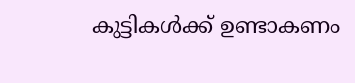കുട്ടികള്‍ക്ക് ഉണ്ടാകണം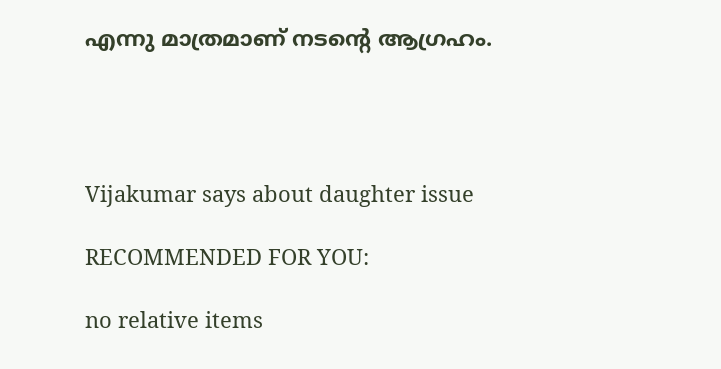എന്നു മാത്രമാണ് നടന്റെ ആഗ്രഹം.




Vijakumar says about daughter issue

RECOMMENDED FOR YOU:

no relative items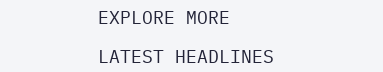EXPLORE MORE

LATEST HEADLINES